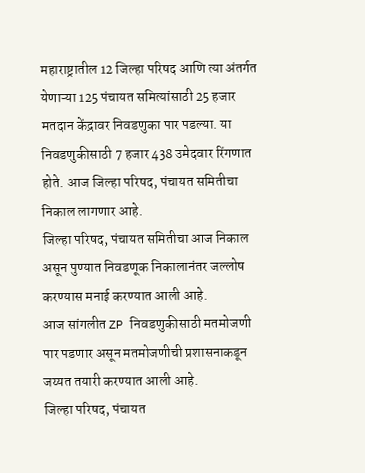महाराष्ट्रातील 12 जिल्हा परिषद आणि त्या अंतर्गत येणाऱ्या 125 पंचायत समित्यांसाठी 25 हजार मतदान केंद्रावर निवडणुका पार पडल्या. या निवडणुकीसाठी 7 हजार 438 उमेदवार रिंगणात होते. आज जिल्हा परिषद, पंचायत समितीचा निकाल लागणार आहे.
जिल्हा परिषद, पंचायत समितीचा आज निकाल असून पुण्यात निवडणूक निकालानंतर जल्लोष करण्यास मनाई करण्यात आली आहे.
आज सांगलीत ZP निवडणुकीसाठी मतमोजणी पार पडणार असून मतमोजणीची प्रशासनाकडून जय्यत तयारी करण्यात आली आहे.
जिल्हा परिषद, पंचायत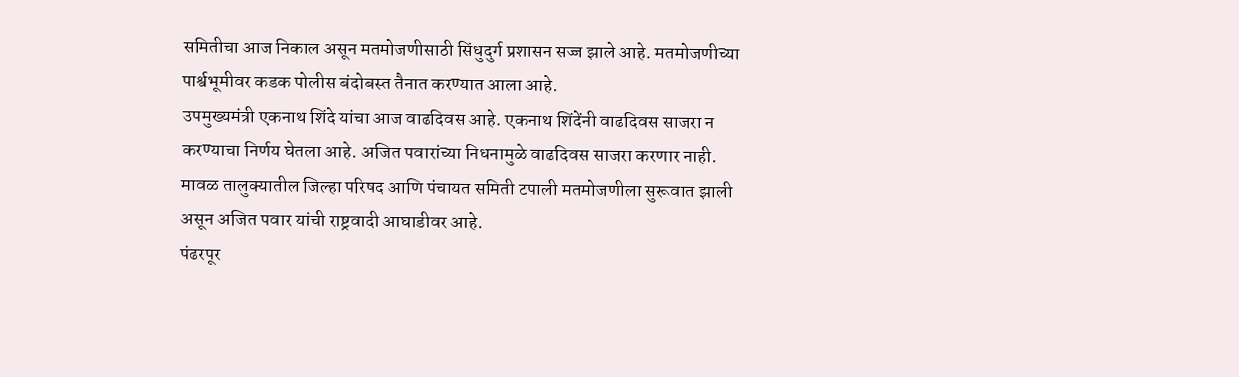समितीचा आज निकाल असून मतमोजणीसाठी सिंधुदुर्ग प्रशासन सज्ज झाले आहे. मतमोजणीच्या पार्श्वभूमीवर कडक पोलीस बंदोबस्त तैनात करण्यात आला आहे.
उपमुख्यमंत्री एकनाथ शिंदे यांचा आज वाढदिवस आहे. एकनाथ शिंदेंनी वाढदिवस साजरा न करण्याचा निर्णय घेतला आहे. अजित पवारांच्या निधनामुळे वाढदिवस साजरा करणार नाही.
मावळ तालुक्यातील जिल्हा परिषद आणि पंचायत समिती टपाली मतमोजणीला सुरूवात झाली असून अजित पवार यांची राष्ट्रवादी आघाडीवर आहे.
पंढरपूर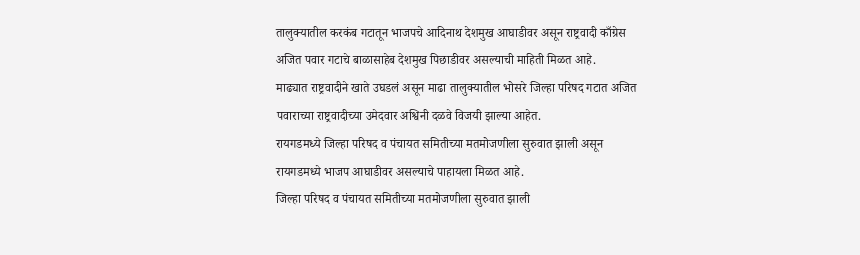तालुक्यातील करकंब गटातून भाजपचे आदिनाथ देशमुख आघाडीवर असून राष्ट्रवादी काँग्रेस अजित पवार गटाचे बाळासाहेब देशमुख पिछाडीवर असल्याची माहिती मिळत आहे.
माढ्यात राष्ट्रवादीने खाते उघडलं असून माढा तालुक्यातील भोसरे जिल्हा परिषद गटात अजित पवाराच्या राष्ट्रवादीच्या उमेदवार अश्विनी दळवे विजयी झाल्या आहेत.
रायगडमध्ये जिल्हा परिषद व पंचायत समितीच्या मतमोजणीला सुरुवात झाली असून रायगडमध्ये भाजप आघाडीवर असल्याचे पाहायला मिळत आहे.
जिल्हा परिषद व पंचायत समितीच्या मतमोजणीला सुरुवात झाली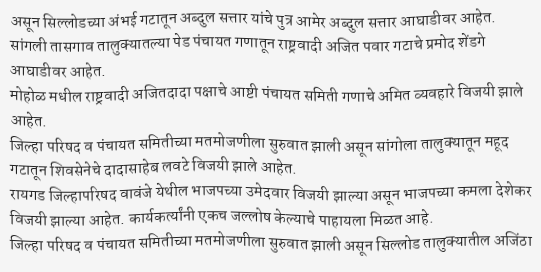असून सिल्लोडच्या अंभई गटातून अब्दुल सत्तार यांचे पुत्र आमेर अब्दुल सत्तार आघाडीवर आहेत.
सांगली तासगाव तालुक्यातल्या पेड पंचायत गणातून राष्ट्रवादी अजित पवार गटाचे प्रमोद शेंडगे आघाडीवर आहेत.
मोहोळ मधील राष्ट्रवादी अजितदादा पक्षाचे आष्टी पंचायत समिती गणाचे अमित व्यवहारे विजयी झाले आहेत.
जिल्हा परिषद व पंचायत समितीच्या मतमोजणीला सुरुवात झाली असून सांगोला तालुक्यातून महूद गटातून शिवसेनेचे दादासाहेब लवटे विजयी झाले आहेत.
रायगड जिल्हापरिषद वावंजे येथील भाजपच्या उमेदवार विजयी झाल्या असून भाजपच्या कमला देशेकर विजयी झाल्या आहेत. कार्यकर्त्यांनी एकच जल्लोष केल्याचे पाहायला मिळत आहे.
जिल्हा परिषद व पंचायत समितीच्या मतमोजणीला सुरुवात झाली असून सिल्लोड तालुक्यातील अजिंठा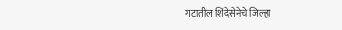गटातील शिंदेसेनेचे जिल्हा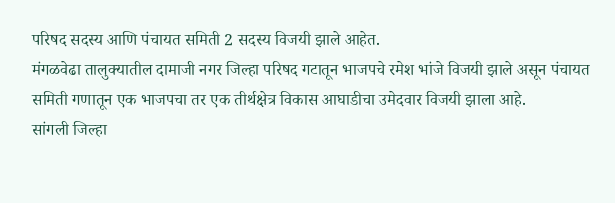परिषद सदस्य आणि पंचायत समिती 2 सदस्य विजयी झाले आहेत.
मंगळवेढा तालुक्यातील दामाजी नगर जिल्हा परिषद गटातून भाजपचे रमेश भांजे विजयी झाले असून पंचायत समिती गणातून एक भाजपचा तर एक तीर्थक्षेत्र विकास आघाडीचा उमेदवार विजयी झाला आहे.
सांगली जिल्हा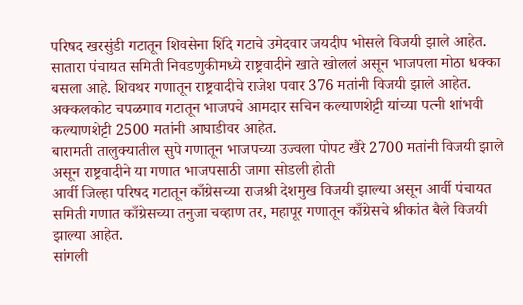परिषद खरसुंडी गटातून शिवसेना शिंदे गटाचे उमेदवार जयदीप भोसले विजयी झाले आहेत.
सातारा पंचायत समिती निवडणुकीमध्ये राष्ट्रवादीने खाते खोललं असून भाजपला मोठा धक्का बसला आहे. शिवथर गणातून राष्ट्रवादीचे राजेश पवार 376 मतांनी विजयी झाले आहेत.
अक्कलकोट चपळगाव गटातून भाजपचे आमदार सचिन कल्याणशेट्टी यांच्या पत्नी शांभवी कल्याणशेट्टी 2500 मतांनी आघाडीवर आहेत.
बारामती तालुक्यातील सुपे गणातून भाजपच्या उज्वला पोपट खैरे 2700 मतांनी विजयी झाले असून राष्ट्रवादीने या गणात भाजपसाठी जागा सोडली होती
आर्वी जिल्हा परिषद गटातून काँग्रेसच्या राजश्री देशमुख विजयी झाल्या असून आर्वी पंचायत समिती गणात काँग्रेसच्या तनुजा चव्हाण तर, महापूर गणातून काँग्रेसचे श्रीकांत बैले विजयी झाल्या आहेत.
सांगली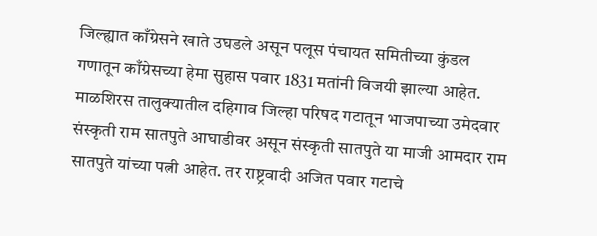जिल्ह्यात काँग्रेसने खाते उघडले असून पलूस पंचायत समितीच्या कुंडल गणातून काँग्रेसच्या हेमा सुहास पवार 1831 मतांनी विजयी झाल्या आहेत.
माळशिरस तालुक्यातील दहिगाव जिल्हा परिषद गटातून भाजपाच्या उमेदवार संस्कृती राम सातपुते आघाडीवर असून संस्कृती सातपुते या माजी आमदार राम सातपुते यांच्या पत्नी आहेत. तर राष्ट्रवादी अजित पवार गटाचे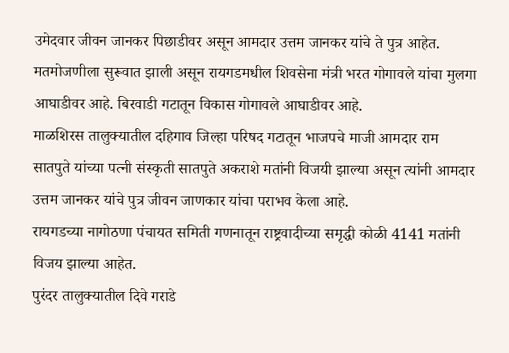उमेदवार जीवन जानकर पिछाडीवर असून आमदार उत्तम जानकर यांचे ते पुत्र आहेत.
मतमोजणीला सुरूवात झाली असून रायगडमधील शिवसेना मंत्री भरत गोगावले यांचा मुलगा आघाडीवर आहे. बिरवाडी गटातून विकास गोगावले आघाडीवर आहे.
माळशिरस तालुक्यातील दहिगाव जिल्हा परिषद गटातून भाजपचे माजी आमदार राम सातपुते यांच्या पत्नी संस्कृती सातपुते अकराशे मतांनी विजयी झाल्या असून त्यांनी आमदार उत्तम जानकर यांचे पुत्र जीवन जाणकार यांचा पराभव केला आहे.
रायगडच्या नागोठणा पंचायत समिती गणनातून राष्ट्रवादीच्या समृद्धी कोळी 4141 मतांनी विजय झाल्या आहेत.
पुरंदर तालुक्यातील दिवे गराडे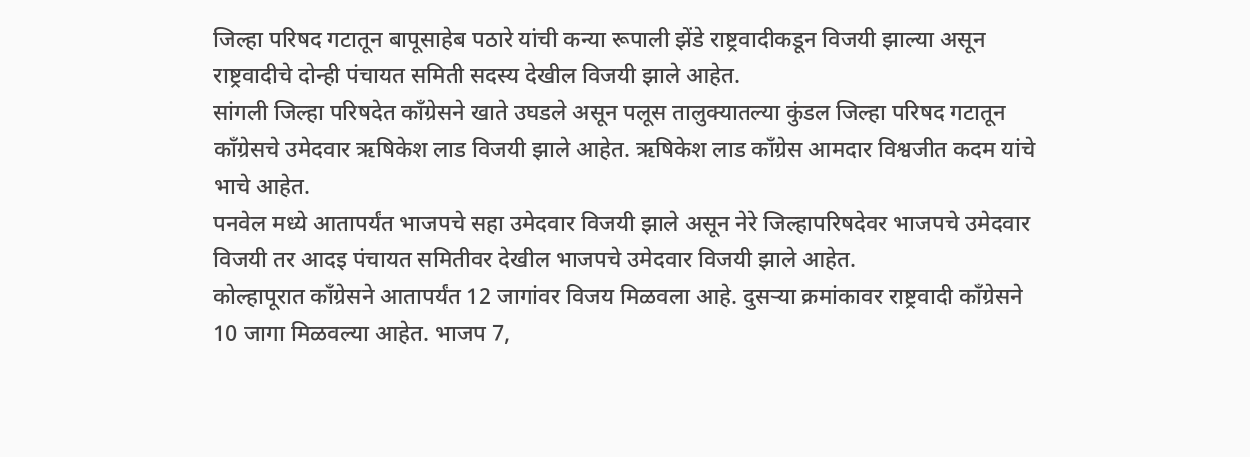जिल्हा परिषद गटातून बापूसाहेब पठारे यांची कन्या रूपाली झेंडे राष्ट्रवादीकडून विजयी झाल्या असून राष्ट्रवादीचे दोन्ही पंचायत समिती सदस्य देखील विजयी झाले आहेत.
सांगली जिल्हा परिषदेत काँग्रेसने खाते उघडले असून पलूस तालुक्यातल्या कुंडल जिल्हा परिषद गटातून काँग्रेसचे उमेदवार ऋषिकेश लाड विजयी झाले आहेत. ऋषिकेश लाड काँग्रेस आमदार विश्वजीत कदम यांचे भाचे आहेत.
पनवेल मध्ये आतापर्यंत भाजपचे सहा उमेदवार विजयी झाले असून नेरे जिल्हापरिषदेवर भाजपचे उमेदवार विजयी तर आदइ पंचायत समितीवर देखील भाजपचे उमेदवार विजयी झाले आहेत.
कोल्हापूरात काँग्रेसने आतापर्यंत 12 जागांवर विजय मिळवला आहे. दुसऱ्या क्रमांकावर राष्ट्रवादी काँग्रेसने 10 जागा मिळवल्या आहेत. भाजप 7,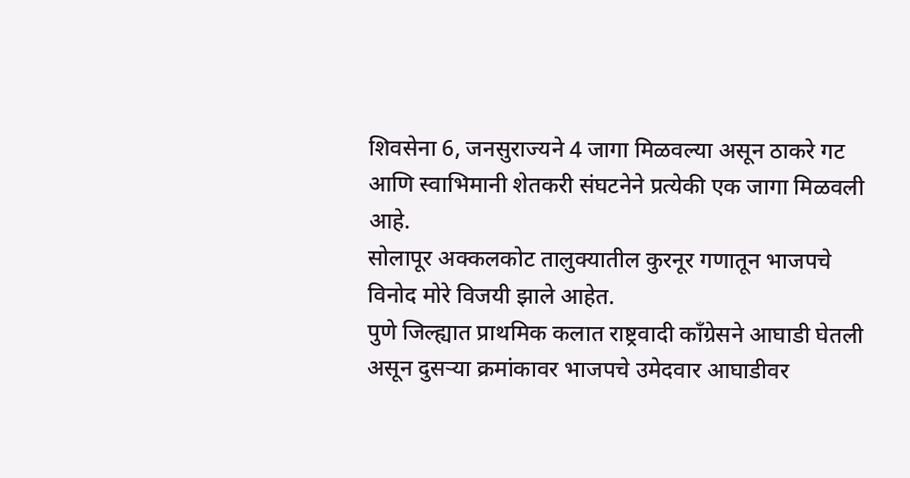शिवसेना 6, जनसुराज्यने 4 जागा मिळवल्या असून ठाकरे गट आणि स्वाभिमानी शेतकरी संघटनेने प्रत्येकी एक जागा मिळवली आहे.
सोलापूर अक्कलकोट तालुक्यातील कुरनूर गणातून भाजपचे विनोद मोरे विजयी झाले आहेत.
पुणे जिल्ह्यात प्राथमिक कलात राष्ट्रवादी काँग्रेसने आघाडी घेतली असून दुसऱ्या क्रमांकावर भाजपचे उमेदवार आघाडीवर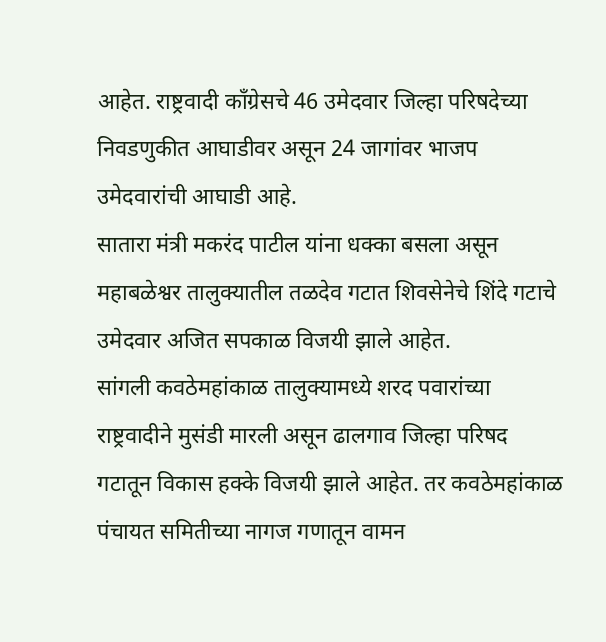आहेत. राष्ट्रवादी काँग्रेसचे 46 उमेदवार जिल्हा परिषदेच्या निवडणुकीत आघाडीवर असून 24 जागांवर भाजप उमेदवारांची आघाडी आहे.
सातारा मंत्री मकरंद पाटील यांना धक्का बसला असून महाबळेश्वर तालुक्यातील तळदेव गटात शिवसेनेचे शिंदे गटाचे उमेदवार अजित सपकाळ विजयी झाले आहेत.
सांगली कवठेमहांकाळ तालुक्यामध्ये शरद पवारांच्या राष्ट्रवादीने मुसंडी मारली असून ढालगाव जिल्हा परिषद गटातून विकास हक्के विजयी झाले आहेत. तर कवठेमहांकाळ पंचायत समितीच्या नागज गणातून वामन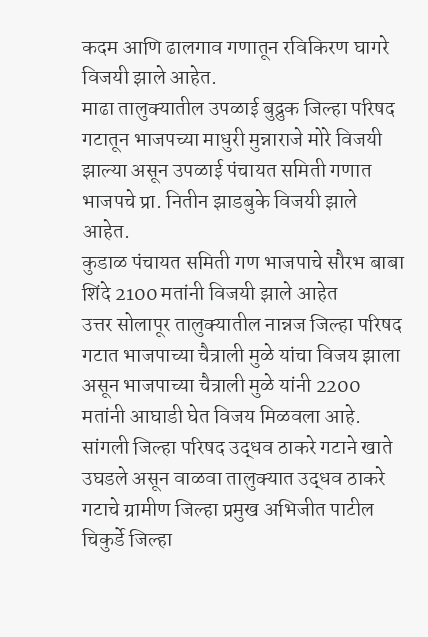कदम आणि ढालगाव गणातून रविकिरण घागरे विजयी झाले आहेत.
माढा तालुक्यातील उपळाई बुद्रुक जिल्हा परिषद गटातून भाजपच्या माधुरी मुन्नाराजे मोरे विजयी झाल्या असून उपळाई पंचायत समिती गणात भाजपचे प्रा. नितीन झाडबुके विजयी झाले आहेत.
कुडाळ पंचायत समिती गण भाजपाचे सौरभ बाबा शिंदे 2100 मतांनी विजयी झाले आहेत
उत्तर सोलापूर तालुक्यातील नान्नज जिल्हा परिषद गटात भाजपाच्या चैत्राली मुळे यांचा विजय झाला असून भाजपाच्या चैत्राली मुळे यांनी 2200 मतांनी आघाडी घेत विजय मिळवला आहे.
सांगली जिल्हा परिषद उद्धव ठाकरे गटाने खाते उघडले असून वाळवा तालुक्यात उद्धव ठाकरे गटाचे ग्रामीण जिल्हा प्रमुख अभिजीत पाटील चिकुर्डे जिल्हा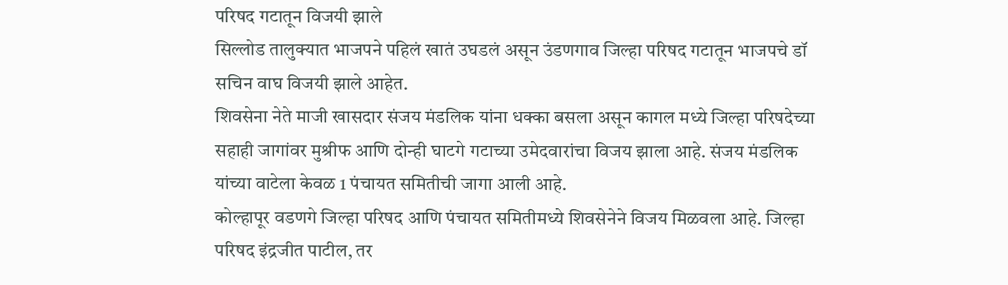परिषद गटातून विजयी झाले
सिल्लोड तालुक्यात भाजपने पहिलं खातं उघडलं असून उंडणगाव जिल्हा परिषद गटातून भाजपचे डॉ सचिन वाघ विजयी झाले आहेत.
शिवसेना नेते माजी खासदार संजय मंडलिक यांना धक्का बसला असून कागल मध्ये जिल्हा परिषदेच्या सहाही जागांवर मुश्रीफ आणि दोन्ही घाटगे गटाच्या उमेदवारांचा विजय झाला आहे. संजय मंडलिक यांच्या वाटेला केवळ 1 पंचायत समितीची जागा आली आहे.
कोल्हापूर वडणगे जिल्हा परिषद आणि पंचायत समितीमध्ये शिवसेनेने विजय मिळवला आहे. जिल्हा परिषद इंद्रजीत पाटील, तर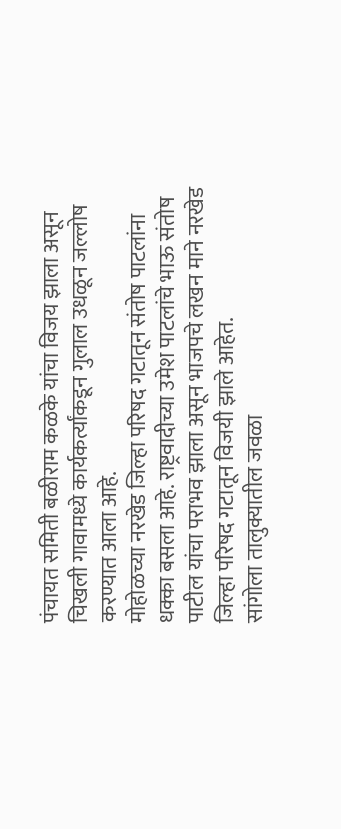पंचायत समिती बळीराम कळके यांचा विजय झाला असून चिखली गावामध्ये कार्यकर्त्यांकडून गुलाल उधळून जल्लोष करण्यात आला आहे.
मोहोळच्या नरखेड जिल्हा परिषद गटातून संतोष पाटलांना धक्का बसला आहे. राष्ट्रवादीच्या उमेश पाटलांचे भाऊ संतोष पाटील यांचा पराभव झाला असून भाजपचे लखन माने नरखेड जिल्हा परिषद गटातून विजयी झाले आहेत.
सांगोला तालुक्यातील जवळा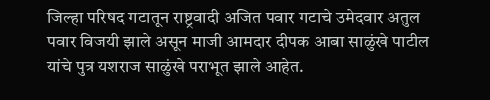जिल्हा परिषद गटातून राष्ट्रवादी अजित पवार गटाचे उमेदवार अतुल पवार विजयी झाले असून माजी आमदार दीपक आबा साळुंखे पाटील यांचे पुत्र यशराज साळुंखे पराभूत झाले आहेत.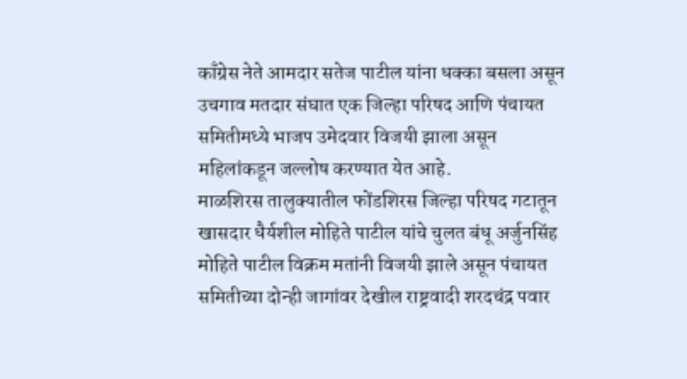काँग्रेस नेते आमदार सतेज पाटील यांना धक्का बसला असून उचगाव मतदार संघात एक जिल्हा परिषद आणि पंचायत समितीमध्ये भाजप उमेदवार विजयी झाला असून महिलांकडून जल्लोष करण्यात येत आहे.
माळशिरस तालुक्यातील फोंडशिरस जिल्हा परिषद गटातून खासदार धैर्यशील मोहिते पाटील यांचे चुलत बंधू अर्जुनसिंह मोहिते पाटील विक्रम मतांनी विजयी झाले असून पंचायत समितीच्या दोन्ही जागांवर देखील राष्ट्रवादी शरदचंद्र पवार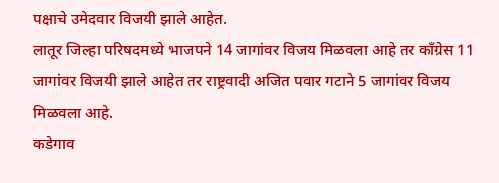पक्षाचे उमेदवार विजयी झाले आहेत.
लातूर जिल्हा परिषदमध्ये भाजपने 14 जागांवर विजय मिळवला आहे तर काँग्रेस 11 जागांवर विजयी झाले आहेत तर राष्ट्रवादी अजित पवार गटाने 5 जागांवर विजय मिळवला आहे.
कडेगाव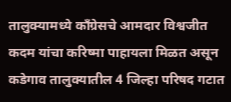तालुक्यामध्ये काँग्रेसचे आमदार विश्वजीत कदम यांचा करिष्मा पाहायला मिळत असून कडेगाव तालुक्यातील 4 जिल्हा परिषद गटात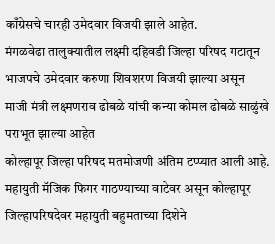काँग्रेसचे चारही उमेदवार विजयी झाले आहेत.
मंगळवेढा तालुक्यातील लक्ष्मी दहिवडी जिल्हा परिषद गटातून भाजपचे उमेदवार करुणा शिवशरण विजयी झाल्या असून माजी मंत्री लक्ष्मणराव ढोबळे यांची कन्या कोमल ढोबळे साळुंखे पराभूत झाल्या आहेत
कोल्हापूर जिल्हा परिषद मतमोजणी अंतिम टप्प्यात आली आहे. महायुती मॅजिक फिगर गाठण्याच्या वाटेवर असून कोल्हापूर जिल्हापरिषदेवर महायुती बहुमताच्या दिशेने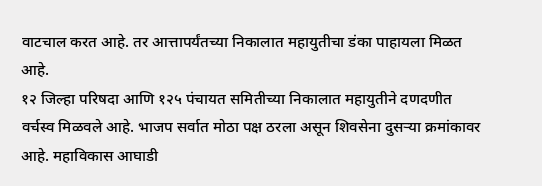वाटचाल करत आहे. तर आत्तापर्यंतच्या निकालात महायुतीचा डंका पाहायला मिळत आहे.
१२ जिल्हा परिषदा आणि १२५ पंचायत समितीच्या निकालात महायुतीने दणदणीत वर्चस्व मिळवले आहे. भाजप सर्वात मोठा पक्ष ठरला असून शिवसेना दुसऱ्या क्रमांकावर आहे. महाविकास आघाडी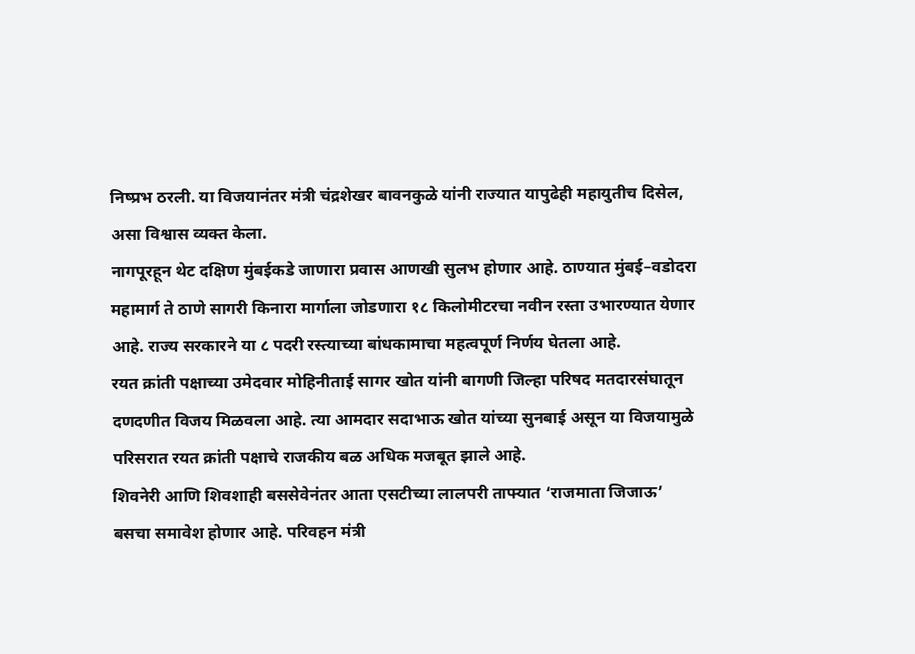निष्प्रभ ठरली. या विजयानंतर मंत्री चंद्रशेखर बावनकुळे यांनी राज्यात यापुढेही महायुतीच दिसेल, असा विश्वास व्यक्त केला.
नागपूरहून थेट दक्षिण मुंबईकडे जाणारा प्रवास आणखी सुलभ होणार आहे. ठाण्यात मुंबई–वडोदरा महामार्ग ते ठाणे सागरी किनारा मार्गाला जोडणारा १८ किलोमीटरचा नवीन रस्ता उभारण्यात येणार आहे. राज्य सरकारने या ८ पदरी रस्त्याच्या बांधकामाचा महत्वपूर्ण निर्णय घेतला आहे.
रयत क्रांती पक्षाच्या उमेदवार मोहिनीताई सागर खोत यांनी बागणी जिल्हा परिषद मतदारसंघातून दणदणीत विजय मिळवला आहे. त्या आमदार सदाभाऊ खोत यांच्या सुनबाई असून या विजयामुळे परिसरात रयत क्रांती पक्षाचे राजकीय बळ अधिक मजबूत झाले आहे.
शिवनेरी आणि शिवशाही बससेवेनंतर आता एसटीच्या लालपरी ताफ्यात ‘राजमाता जिजाऊ’ बसचा समावेश होणार आहे. परिवहन मंत्री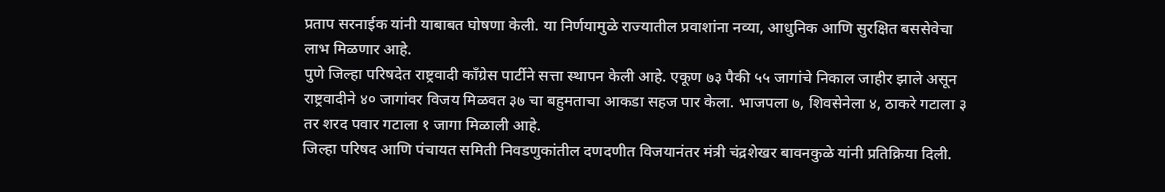प्रताप सरनाईक यांनी याबाबत घोषणा केली. या निर्णयामुळे राज्यातील प्रवाशांना नव्या, आधुनिक आणि सुरक्षित बससेवेचा लाभ मिळणार आहे.
पुणे जिल्हा परिषदेत राष्ट्रवादी काँग्रेस पार्टीने सत्ता स्थापन केली आहे. एकूण ७३ पैकी ५५ जागांचे निकाल जाहीर झाले असून राष्ट्रवादीने ४० जागांवर विजय मिळवत ३७ चा बहुमताचा आकडा सहज पार केला. भाजपला ७, शिवसेनेला ४, ठाकरे गटाला ३ तर शरद पवार गटाला १ जागा मिळाली आहे.
जिल्हा परिषद आणि पंचायत समिती निवडणुकांतील दणदणीत विजयानंतर मंत्री चंद्रशेखर बावनकुळे यांनी प्रतिक्रिया दिली.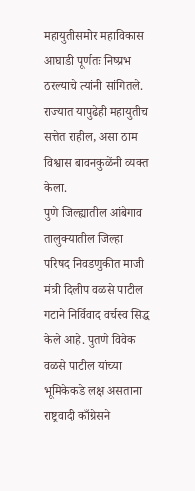महायुतीसमोर महाविकास आघाडी पूर्णतः निष्प्रभ ठरल्याचे त्यांनी सांगितले. राज्यात यापुढेही महायुतीच सत्तेत राहील, असा ठाम विश्वास बावनकुळेंनी व्यक्त केला.
पुणे जिल्ह्यातील आंबेगाव तालुक्यातील जिल्हा परिषद निवडणुकीत माजी मंत्री दिलीप वळसे पाटील गटाने निर्विवाद वर्चस्व सिद्ध केले आहे. पुतणे विवेक वळसे पाटील यांच्या भूमिकेकडे लक्ष असताना राष्ट्रवादी काँग्रेसने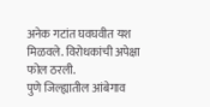अनेक गटांत घवघवीत यश मिळवले. विरोधकांची अपेक्षा फोल ठरली.
पुणे जिल्ह्यातील आंबेगाव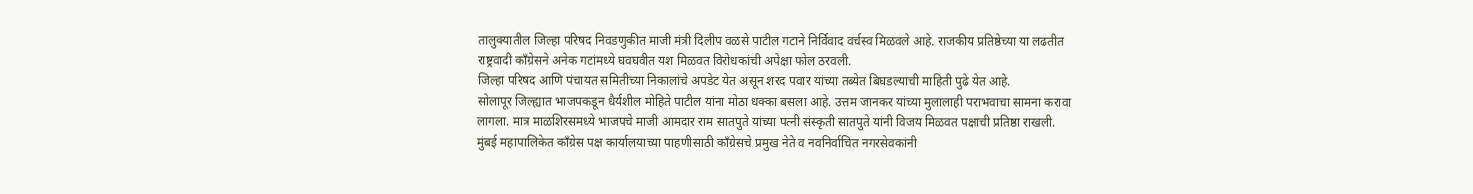तालुक्यातील जिल्हा परिषद निवडणुकीत माजी मंत्री दिलीप वळसे पाटील गटाने निर्विवाद वर्चस्व मिळवले आहे. राजकीय प्रतिष्ठेच्या या लढतीत राष्ट्रवादी काँग्रेसने अनेक गटांमध्ये घवघवीत यश मिळवत विरोधकांची अपेक्षा फोल ठरवली.
जिल्हा परिषद आणि पंचायत समितीच्या निकालांचे अपडेट येत असून शरद पवार यांच्या तब्येत बिघडल्याची माहिती पुढे येत आहे.
सोलापूर जिल्ह्यात भाजपकडून धैर्यशील मोहिते पाटील यांना मोठा धक्का बसला आहे. उत्तम जानकर यांच्या मुलालाही पराभवाचा सामना करावा लागला. मात्र माळशिरसमध्ये भाजपचे माजी आमदार राम सातपुते यांच्या पत्नी संस्कृती सातपुते यांनी विजय मिळवत पक्षाची प्रतिष्ठा राखली.
मुंबई महापालिकेत काँग्रेस पक्ष कार्यालयाच्या पाहणीसाठी काँग्रेसचे प्रमुख नेते व नवनिर्वाचित नगरसेवकांनी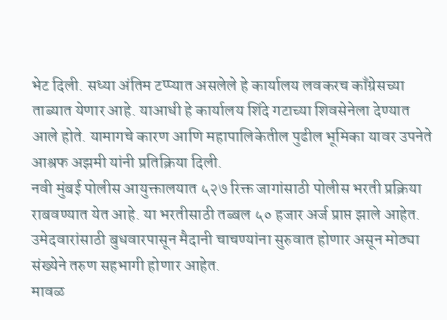भेट दिली. सध्या अंतिम टप्प्यात असलेले हे कार्यालय लवकरच काँग्रेसच्या ताब्यात येणार आहे. याआधी हे कार्यालय शिंदे गटाच्या शिवसेनेला देण्यात आले होते. यामागचे कारण आणि महापालिकेतील पुढील भूमिका यावर उपनेते आश्रफ अझमी यांनी प्रतिक्रिया दिली.
नवी मुंबई पोलीस आयुक्तालयात ५२७ रिक्त जागांसाठी पोलीस भरती प्रक्रिया राबवण्यात येत आहे. या भरतीसाठी तब्बल ५० हजार अर्ज प्राप्त झाले आहेत. उमेदवारांसाठी बुधवारपासून मैदानी चाचण्यांना सुरुवात होणार असून मोठ्या संख्येने तरुण सहभागी होणार आहेत.
मावळ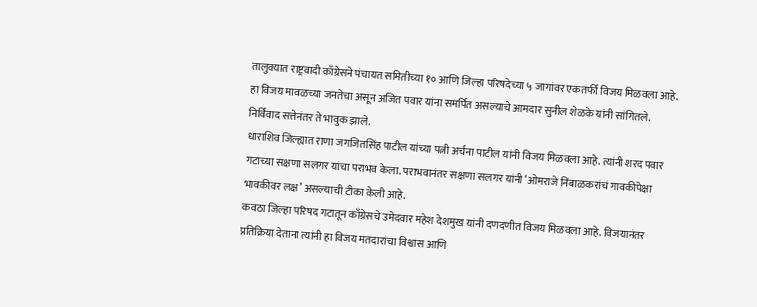तालुक्यात राष्ट्रवादी काँग्रेसने पंचायत समितीच्या १० आणि जिल्हा परिषदेच्या ५ जागांवर एकतर्फी विजय मिळवला आहे. हा विजय मावळच्या जनतेचा असून अजित पवार यांना समर्पित असल्याचे आमदार सुनील शेळके यांनी सांगितले. निर्विवाद सत्तेनंतर ते भावुक झाले.
धाराशिव जिल्ह्यात राणा जगजितसिंह पाटील यांच्या पत्नी अर्चना पाटील यांनी विजय मिळवला आहे. त्यांनी शरद पवार गटाच्या सक्षणा सलगर यांचा पराभव केला. पराभवानंतर सक्षणा सलगर यांनी ‘ओमराजे निंबाळकरांचं गावकीपेक्षा भावकीवर लक्ष’ असल्याची टीका केली आहे.
कवठा जिल्हा परिषद गटातून काँग्रेसचे उमेदवार महेश देशमुख यांनी दणदणीत विजय मिळवला आहे. विजयानंतर प्रतिक्रिया देताना त्यांनी हा विजय मतदारांचा विश्वास आणि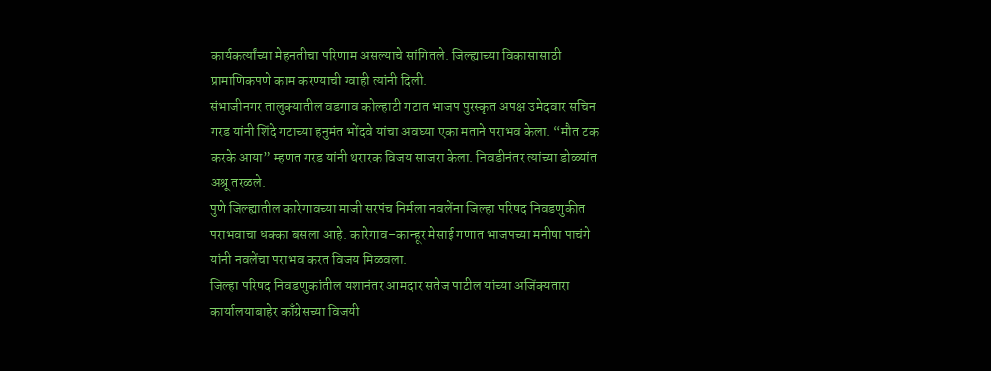कार्यकर्त्यांच्या मेहनतीचा परिणाम असल्याचे सांगितले. जिल्ह्याच्या विकासासाठी प्रामाणिकपणे काम करण्याची ग्वाही त्यांनी दिली.
संभाजीनगर तालुक्यातील वडगाव कोल्हाटी गटात भाजप पुरस्कृत अपक्ष उमेदवार सचिन गरड यांनी शिंदे गटाच्या हनुमंत भोंदवे यांचा अवघ्या एका मताने पराभव केला. “मौत टक करके आया” म्हणत गरड यांनी थरारक विजय साजरा केला. निवडीनंतर त्यांच्या डोळ्यांत अश्रू तरळले.
पुणे जिल्ह्यातील कारेगावच्या माजी सरपंच निर्मला नवलेंना जिल्हा परिषद निवडणुकीत पराभवाचा धक्का बसला आहे. कारेगाव–कान्हूर मेसाई गणात भाजपच्या मनीषा पाचंगे यांनी नवलेंचा पराभव करत विजय मिळवला.
जिल्हा परिषद निवडणुकांतील यशानंतर आमदार सतेज पाटील यांच्या अजिंक्यतारा कार्यालयाबाहेर काँग्रेसच्या विजयी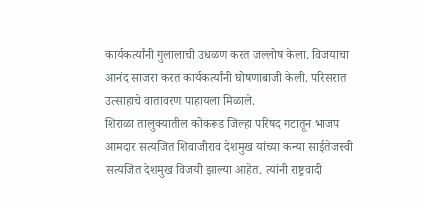कार्यकर्त्यांनी गुलालाची उधळण करत जल्लोष केला. विजयाचा आनंद साजरा करत कार्यकर्त्यांनी घोषणाबाजी केली. परिसरात उत्साहाचे वातावरण पाहायला मिळाले.
शिराळा तालुक्यातील कोकरूड जिल्हा परिषद गटातून भाजप आमदार सत्यजित शिवाजीराव देशमुख यांच्या कन्या साईतेजस्वी सत्यजित देशमुख विजयी झाल्या आहेत. त्यांनी राष्ट्रवादी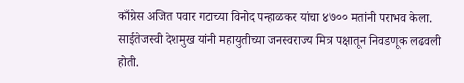काँग्रेस अजित पवार गटाच्या विनोद पन्हाळकर यांचा ४७०० मतांनी पराभव केला. साईतेजस्वी देशमुख यांनी महायुतीच्या जनस्वराज्य मित्र पक्षातून निवडणूक लढवली होती.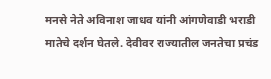मनसे नेते अविनाश जाधव यांनी आंगणेवाडी भराडी मातेचे दर्शन घेतले. देवीवर राज्यातील जनतेचा प्रचंड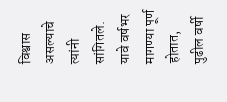विश्वास असल्याचे त्यांनी सांगितले. यावे वर्षभर मागण्या पूर्ण होतात, पुढील वर्षी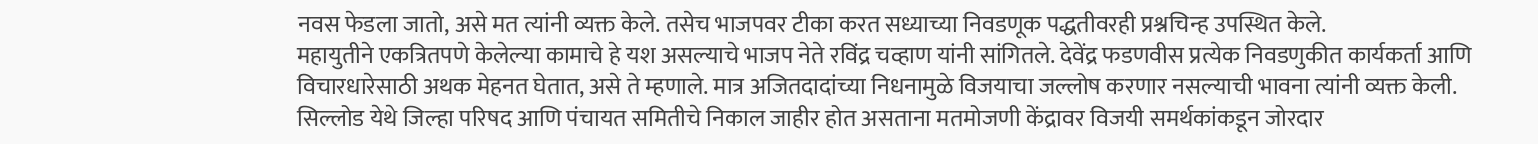नवस फेडला जातो, असे मत त्यांनी व्यक्त केले. तसेच भाजपवर टीका करत सध्याच्या निवडणूक पद्धतीवरही प्रश्नचिन्ह उपस्थित केले.
महायुतीने एकत्रितपणे केलेल्या कामाचे हे यश असल्याचे भाजप नेते रविंद्र चव्हाण यांनी सांगितले. देवेंद्र फडणवीस प्रत्येक निवडणुकीत कार्यकर्ता आणि विचारधारेसाठी अथक मेहनत घेतात, असे ते म्हणाले. मात्र अजितदादांच्या निधनामुळे विजयाचा जल्लोष करणार नसल्याची भावना त्यांनी व्यक्त केली.
सिल्लोड येथे जिल्हा परिषद आणि पंचायत समितीचे निकाल जाहीर होत असताना मतमोजणी केंद्रावर विजयी समर्थकांकडून जोरदार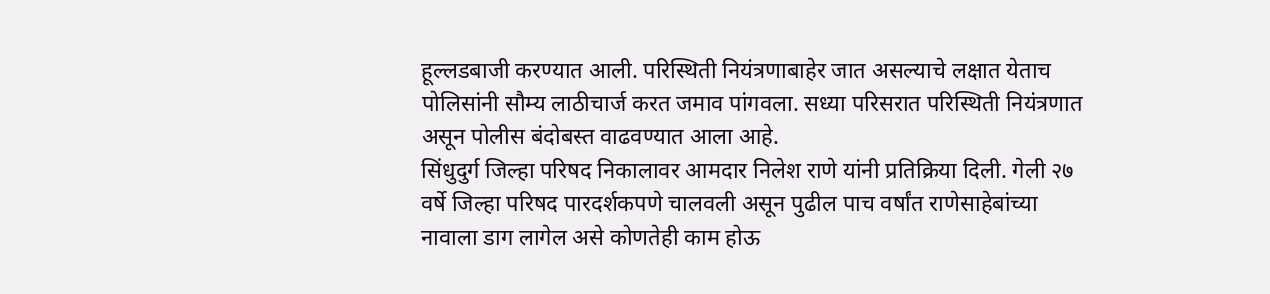हूल्लडबाजी करण्यात आली. परिस्थिती नियंत्रणाबाहेर जात असल्याचे लक्षात येताच पोलिसांनी सौम्य लाठीचार्ज करत जमाव पांगवला. सध्या परिसरात परिस्थिती नियंत्रणात असून पोलीस बंदोबस्त वाढवण्यात आला आहे.
सिंधुदुर्ग जिल्हा परिषद निकालावर आमदार निलेश राणे यांनी प्रतिक्रिया दिली. गेली २७ वर्षे जिल्हा परिषद पारदर्शकपणे चालवली असून पुढील पाच वर्षांत राणेसाहेबांच्या नावाला डाग लागेल असे कोणतेही काम होऊ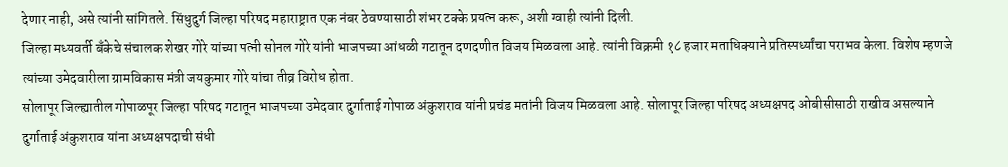देणार नाही, असे त्यांनी सांगितले. सिंधुदुर्ग जिल्हा परिषद महाराष्ट्रात एक नंबर ठेवण्यासाठी शंभर टक्के प्रयत्न करू, अशी ग्वाही त्यांनी दिली.
जिल्हा मध्यवर्ती बँकेचे संचालक शेखर गोरे यांच्या पत्नी सोनल गोरे यांनी भाजपच्या आंधळी गटातून दणदणीत विजय मिळवला आहे. त्यांनी विक्रमी १८ हजार मताधिक्याने प्रतिस्पर्ध्यांचा पराभव केला. विशेष म्हणजे त्यांच्या उमेदवारीला ग्रामविकास मंत्री जयकुमार गोरे यांचा तीव्र विरोध होता.
सोलापूर जिल्ह्यातील गोपाळपूर जिल्हा परिषद गटातून भाजपच्या उमेदवार दुर्गाताई गोपाळ अंकुशराव यांनी प्रचंड मतांनी विजय मिळवला आहे. सोलापूर जिल्हा परिषद अध्यक्षपद ओबीसीसाठी राखीव असल्याने दुर्गाताई अंकुशराव यांना अध्यक्षपदाची संधी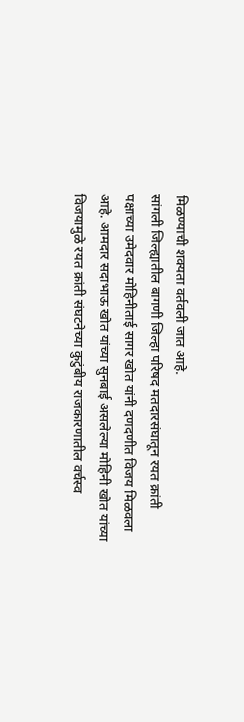मिळण्याची शक्यता वर्तवली जात आहे.
सांगली जिल्ह्यातील बागणी जिल्हा परिषद मतदारसंघातून रयत क्रांती पक्षाच्या उमेदवार मोहिनीताई सागर खोत यांनी दणदणीत विजय मिळवला आहे. आमदार सदाभाऊ खोत यांच्या सुनबाई असलेल्या मोहिनी खोत यांच्या विजयामुळे रयत क्रांती संघटनेच्या कुटुंबीय राजकारणातील वर्चस्व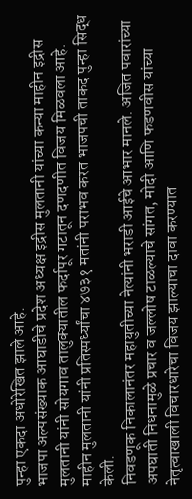पुन्हा एकदा अधोरेखित झाले आहे.
भाजपा अल्पसंख्याक आघाडीचे प्रदेश अध्यक्ष इद्रीस मुलतानी यांच्या कन्या माहीन इद्रीस मुलतानी यांनी सोयगाव तालुक्यातील फर्दापूर गटातून दणदणीत विजय मिळवला आहे. माहीन मुलतानी यांनी प्रतिस्पर्ध्यांचा ४७३१ मतांनी पराभव करत भाजपची ताकद पुन्हा सिद्ध केली.
निवडणूक निकालानंतर महायुतीच्या नेत्यांनी भराडी आईचे आभार मानले. अजित पवारांच्या अपघाती निधनामुळे प्रचार व जल्लोष टाळल्याचे सांगत, मोदी आणि फडणवीस यांच्या नेतृत्वाखाली विचारधारेचा विजय झाल्याचा दावा करण्यात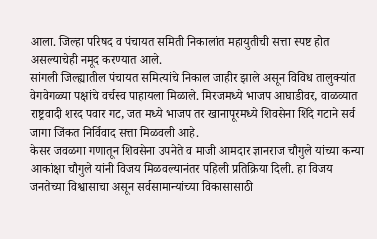आला. जिल्हा परिषद व पंचायत समिती निकालांत महायुतीची सत्ता स्पष्ट होत असल्याचेही नमूद करण्यात आले.
सांगली जिल्ह्यातील पंचायत समित्यांचे निकाल जाहीर झाले असून विविध तालुक्यांत वेगवेगळ्या पक्षांचे वर्चस्व पाहायला मिळाले. मिरजमध्ये भाजप आघाडीवर, वाळव्यात राष्ट्रवादी शरद पवार गट, जत मध्ये भाजप तर खानापूरमध्ये शिवसेना शिंदे गटाने सर्व जागा जिंकत निर्विवाद सत्ता मिळवली आहे.
केसर जवळगा गणातून शिवसेना उपनेते व माजी आमदार ज्ञानराज चौगुले यांच्या कन्या आकांक्षा चौगुले यांनी विजय मिळवल्यानंतर पहिली प्रतिक्रिया दिली. हा विजय जनतेच्या विश्वासाचा असून सर्वसामान्यांच्या विकासासाठी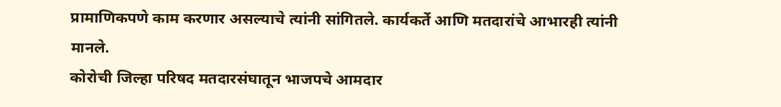प्रामाणिकपणे काम करणार असल्याचे त्यांनी सांगितले. कार्यकर्ते आणि मतदारांचे आभारही त्यांनी मानले.
कोरोची जिल्हा परिषद मतदारसंघातून भाजपचे आमदार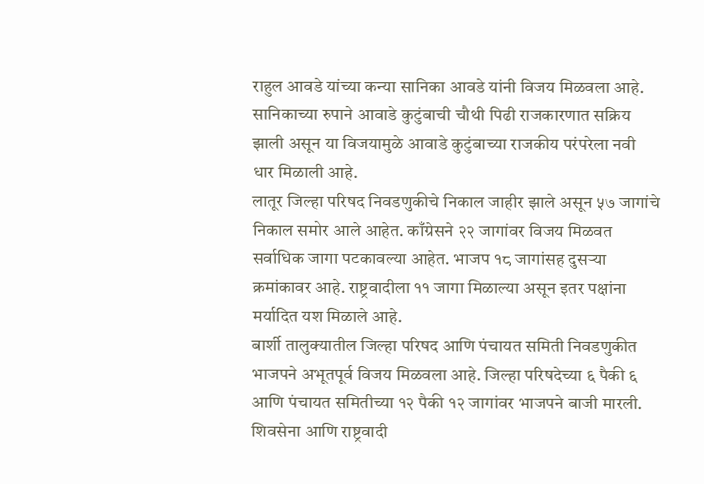राहुल आवडे यांच्या कन्या सानिका आवडे यांनी विजय मिळवला आहे. सानिकाच्या रुपाने आवाडे कुटुंबाची चौथी पिढी राजकारणात सक्रिय झाली असून या विजयामुळे आवाडे कुटुंबाच्या राजकीय परंपरेला नवी धार मिळाली आहे.
लातूर जिल्हा परिषद निवडणुकीचे निकाल जाहीर झाले असून ५७ जागांचे निकाल समोर आले आहेत. काँग्रेसने २२ जागांवर विजय मिळवत सर्वाधिक जागा पटकावल्या आहेत. भाजप १८ जागांसह दुसऱ्या क्रमांकावर आहे. राष्ट्रवादीला ११ जागा मिळाल्या असून इतर पक्षांना मर्यादित यश मिळाले आहे.
बार्शी तालुक्यातील जिल्हा परिषद आणि पंचायत समिती निवडणुकीत भाजपने अभूतपूर्व विजय मिळवला आहे. जिल्हा परिषदेच्या ६ पैकी ६ आणि पंचायत समितीच्या १२ पैकी १२ जागांवर भाजपने बाजी मारली. शिवसेना आणि राष्ट्रवादी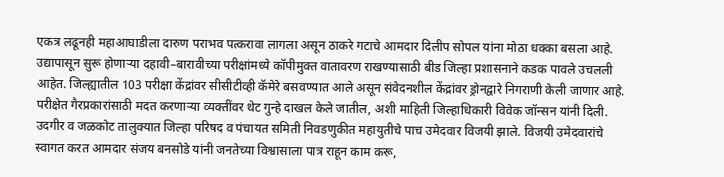एकत्र लढूनही महाआघाडीला दारुण पराभव पत्करावा लागला असून ठाकरे गटाचे आमदार दिलीप सोपल यांना मोठा धक्का बसला आहे.
उद्यापासून सुरू होणाऱ्या दहावी–बारावीच्या परीक्षांमध्ये कॉपीमुक्त वातावरण राखण्यासाठी बीड जिल्हा प्रशासनाने कडक पावले उचलली आहेत. जिल्ह्यातील 103 परीक्षा केंद्रांवर सीसीटीव्ही कॅमेरे बसवण्यात आले असून संवेदनशील केंद्रांवर ड्रोनद्वारे निगराणी केली जाणार आहे. परीक्षेत गैरप्रकारांसाठी मदत करणाऱ्या व्यक्तींवर थेट गुन्हे दाखल केले जातील, अशी माहिती जिल्हाधिकारी विवेक जॉन्सन यांनी दिली.
उदगीर व जळकोट तालुक्यात जिल्हा परिषद व पंचायत समिती निवडणुकीत महायुतीचे पाच उमेदवार विजयी झाले. विजयी उमेदवारांचे स्वागत करत आमदार संजय बनसोडे यांनी जनतेच्या विश्वासाला पात्र राहून काम करू,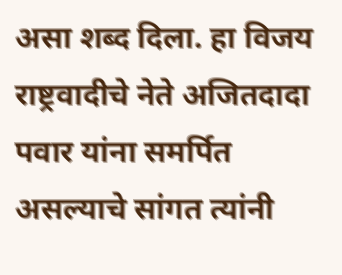असा शब्द दिला. हा विजय राष्ट्रवादीचे नेते अजितदादा पवार यांना समर्पित असल्याचे सांगत त्यांनी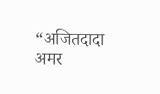“अजितदादा अमर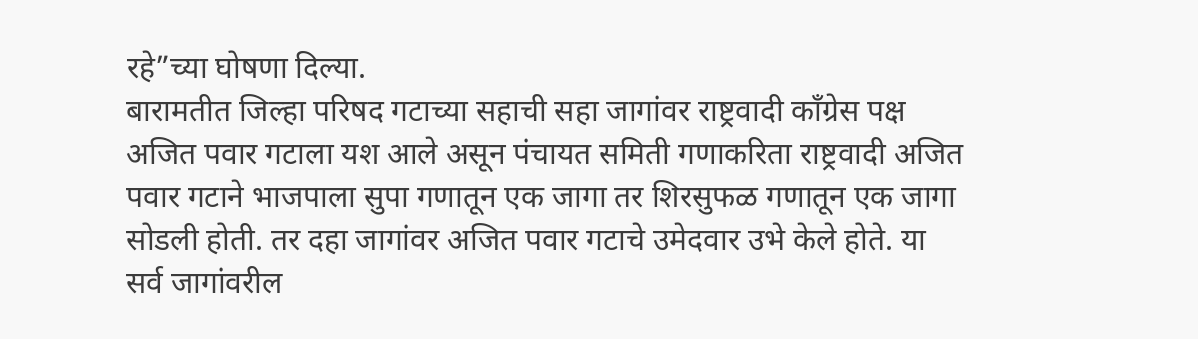रहे”च्या घोषणा दिल्या.
बारामतीत जिल्हा परिषद गटाच्या सहाची सहा जागांवर राष्ट्रवादी काँग्रेस पक्ष अजित पवार गटाला यश आले असून पंचायत समिती गणाकरिता राष्ट्रवादी अजित पवार गटाने भाजपाला सुपा गणातून एक जागा तर शिरसुफळ गणातून एक जागा सोडली होती. तर दहा जागांवर अजित पवार गटाचे उमेदवार उभे केले होते. या सर्व जागांवरील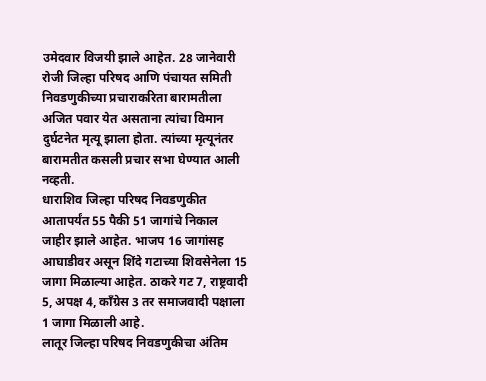उमेदवार विजयी झाले आहेत. 28 जानेवारी रोजी जिल्हा परिषद आणि पंचायत समिती निवडणुकीच्या प्रचाराकरिता बारामतीला अजित पवार येत असताना त्यांचा विमान दुर्घटनेत मृत्यू झाला होता. त्यांच्या मृत्यूनंतर बारामतीत कसली प्रचार सभा घेण्यात आली नव्हती.
धाराशिव जिल्हा परिषद निवडणुकीत आतापर्यंत 55 पैकी 51 जागांचे निकाल जाहीर झाले आहेत. भाजप 16 जागांसह आघाडीवर असून शिंदे गटाच्या शिवसेनेला 15 जागा मिळाल्या आहेत. ठाकरे गट 7, राष्ट्रवादी 5, अपक्ष 4, काँग्रेस 3 तर समाजवादी पक्षाला 1 जागा मिळाली आहे.
लातूर जिल्हा परिषद निवडणुकीचा अंतिम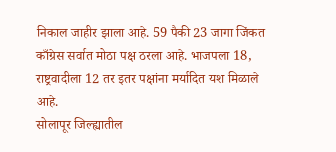निकाल जाहीर झाला आहे. 59 पैकी 23 जागा जिंकत काँग्रेस सर्वात मोठा पक्ष ठरला आहे. भाजपला 18, राष्ट्रवादीला 12 तर इतर पक्षांना मर्यादित यश मिळाले आहे.
सोलापूर जिल्ह्यातील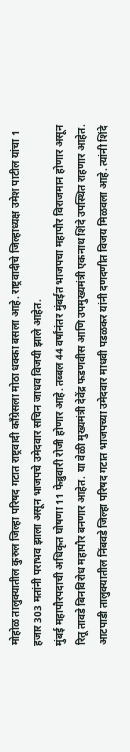मोहोळ तालुक्यातील कुरुल जिल्हा परिषद गटात राष्ट्रवादी काँग्रेसला मोठा धक्का बसला आहे. राष्ट्रवादीचे जिल्हाध्यक्ष उमेश पाटील यांचा 1 हजार 303 मतांनी पराभव झाला असून भाजपचे उमेदवार सचिन जाधव विजयी झाले आहेत.
मुंबई महापौरपदाची अधिकृत घोषणा 11 फेब्रुवारी रोजी होणार आहे. तब्बल 44 वर्षांनंतर मुंबईत भाजपचा महापौर विराजमान होणार असून रितू तावडे बिनविरोध महापौर बनणार आहेत. या वेळी मुख्यमंत्री देवेंद्र फडणवीस आणि उपमुख्यमंत्री एकनाथ शिंदे उपस्थित राहणार आहेत.
आटपाडी तालुक्यातील निंबवडे जिल्हा परिषद गटात भाजपच्या उमेदवार माधवी पडळकर यांनी दणदणीत विजय मिळवला आहे. त्यांनी शिंदे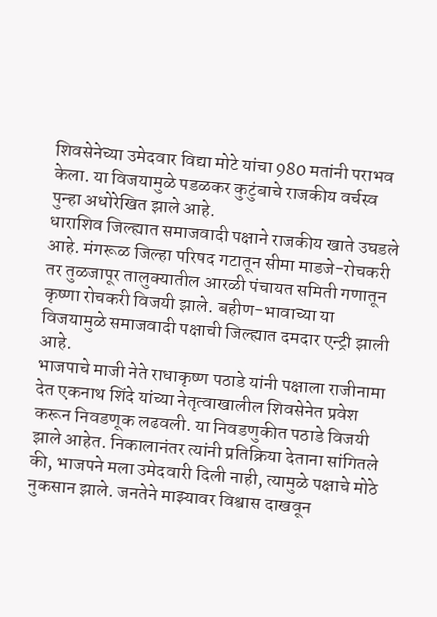शिवसेनेच्या उमेदवार विद्या मोटे यांचा 980 मतांनी पराभव केला. या विजयामुळे पडळकर कुटुंबाचे राजकीय वर्चस्व पुन्हा अधोरेखित झाले आहे.
धाराशिव जिल्ह्यात समाजवादी पक्षाने राजकीय खाते उघडले आहे. मंगरूळ जिल्हा परिषद गटातून सीमा माडजे-रोचकरी तर तुळजापूर तालुक्यातील आरळी पंचायत समिती गणातून कृष्णा रोचकरी विजयी झाले. बहीण-भावाच्या या विजयामुळे समाजवादी पक्षाची जिल्ह्यात दमदार एन्ट्री झाली आहे.
भाजपाचे माजी नेते राधाकृष्ण पठाडे यांनी पक्षाला राजीनामा देत एकनाथ शिंदे यांच्या नेतृत्वाखालील शिवसेनेत प्रवेश करून निवडणूक लढवली. या निवडणुकीत पठाडे विजयी झाले आहेत. निकालानंतर त्यांनी प्रतिक्रिया देताना सांगितले की, भाजपने मला उमेदवारी दिली नाही, त्यामुळे पक्षाचे मोठे नुकसान झाले. जनतेने माझ्यावर विश्वास दाखवून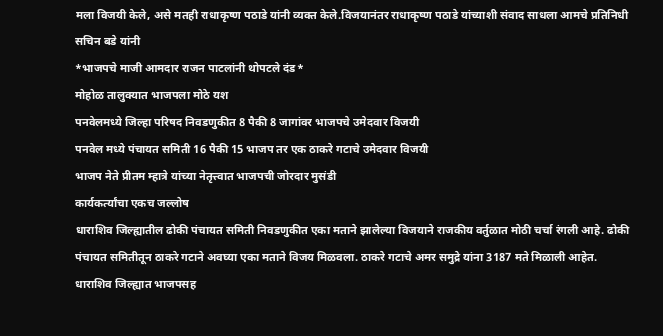मला विजयी केले, असे मतही राधाकृष्ण पठाडे यांनी व्यक्त केले.विजयानंतर राधाकृष्ण पठाडे यांच्याशी संवाद साधला आमचे प्रतिनिधी सचिन बडे यांनी
*भाजपचे माजी आमदार राजन पाटलांनी थोपटले दंड*
मोहोळ तालुक्यात भाजपला मोठे यश
पनवेलमध्ये जिल्हा परिषद निवडणुकीत 8 पैकी 8 जागांवर भाजपचे उमेदवार विजयी
पनवेल मध्ये पंचायत समिती 16 पैकी 15 भाजप तर एक ठाकरे गटाचे उमेदवार विजयी
भाजप नेते प्रीतम म्हात्रे यांच्या नेतृत्त्वात भाजपची जोरदार मुसंडी
कार्यकर्त्यांचा एकच जल्लोष
धाराशिव जिल्ह्यातील ढोकी पंचायत समिती निवडणुकीत एका मताने झालेल्या विजयाने राजकीय वर्तुळात मोठी चर्चा रंगली आहे. ढोकी पंचायत समितीतून ठाकरे गटाने अवघ्या एका मताने विजय मिळवला. ठाकरे गटाचे अमर समुद्रे यांना 3187 मते मिळाली आहेत. धाराशिव जिल्ह्यात भाजपसह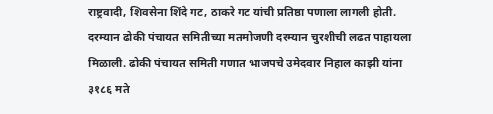राष्ट्रवादी, शिवसेना शिंदे गट, ठाकरे गट यांची प्रतिष्ठा पणाला लागली होती. दरम्यान ढोकी पंचायत समितीच्या मतमोजणी दरम्यान चुरशीची लढत पाहायला मिळाली. ढोकी पंचायत समिती गणात भाजपचे उमेदवार निहाल काझी यांना ३१८६ मते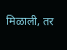मिळाली, तर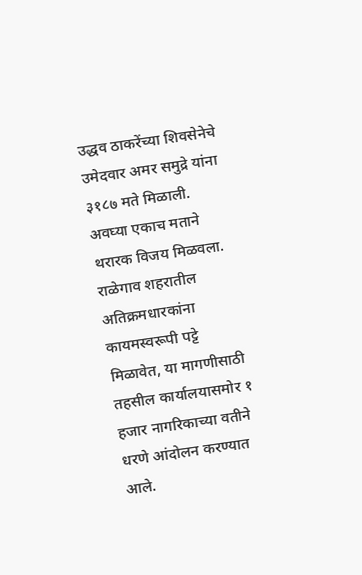उद्धव ठाकरेंच्या शिवसेनेचे उमेदवार अमर समुद्रे यांना ३१८७ मते मिळाली. अवघ्या एकाच मताने थरारक विजय मिळवला.
राळेगाव शहरातील अतिक्रमधारकांना कायमस्वरूपी पट्टे मिळावेत, या मागणीसाठी तहसील कार्यालयासमोर १ हजार नागरिकाच्या वतीने धरणे आंदोलन करण्यात आले.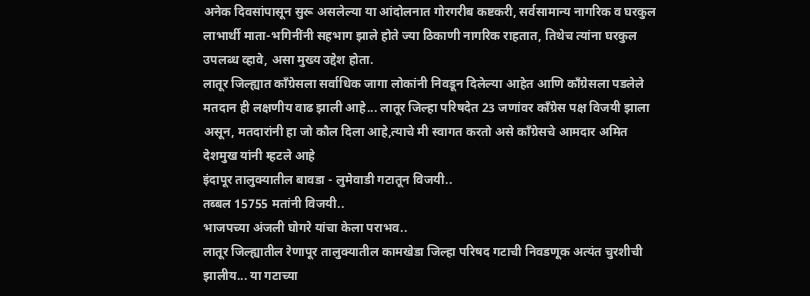अनेक दिवसांपासून सुरू असलेल्या या आंदोलनात गोरगरीब कष्टकरी, सर्वसामान्य नागरिक व घरकुल लाभार्थी माता-भगिनींनी सहभाग झाले होते ज्या ठिकाणी नागरिक राहतात, तिथेच त्यांना घरकुल उपलब्ध व्हावे, असा मुख्य उद्देश होता.
लातूर जिल्ह्यात काँग्रेसला सर्वाधिक जागा लोकांनी निवडून दिलेल्या आहेत आणि काँग्रेसला पडलेले मतदान ही लक्षणीय वाढ झाली आहे... लातूर जिल्हा परिषदेत 23 जणांवर काँग्रेस पक्ष विजयी झाला असून, मतदारांनी हा जो कौल दिला आहे,त्याचे मी स्वागत करतो असे काँग्रेसचे आमदार अमित देशमुख यांनी म्हटले आहे
इंदापूर तालुक्यातील बावडा - लुमेवाडी गटातून विजयी..
तब्बल 15755 मतांनी विजयी..
भाजपच्या अंजली घोगरे यांचा केला पराभव..
लातूर जिल्ह्यातील रेणापूर तालुक्यातील कामखेडा जिल्हा परिषद गटाची निवडणूक अत्यंत चुरशीची झालीय... या गटाच्या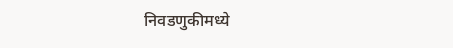निवडणुकीमध्ये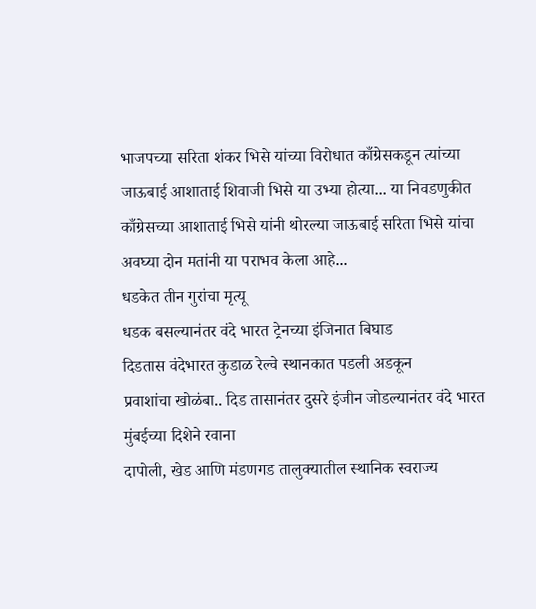भाजपच्या सरिता शंकर भिसे यांच्या विरोधात काँग्रेसकडून त्यांच्या जाऊबाई आशाताई शिवाजी भिसे या उभ्या होत्या... या निवडणुकीत काँग्रेसच्या आशाताई भिसे यांनी थोरल्या जाऊबाई सरिता भिसे यांचा अवघ्या दोन मतांनी या पराभव केला आहे...
धडकेत तीन गुरांचा मृत्यू
धडक बसल्यानंतर वंदे भारत ट्रेनच्या इंजिनात बिघाड
दिडतास वंदेभारत कुडाळ रेल्वे स्थानकात पडली अडकून
प्रवाशांचा खोळंबा.. दिड तासानंतर दुसरे इंजीन जोडल्यानंतर वंदे भारत मुंबईच्या दिशेने रवाना
दापोली, खेड आणि मंडणगड तालुक्यातील स्थानिक स्वराज्य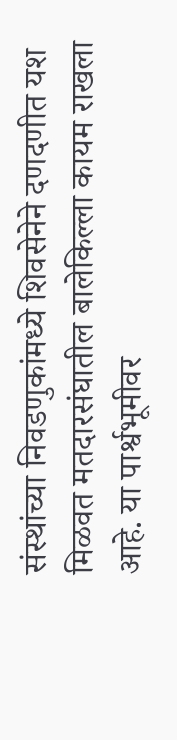संस्थांच्या निवडणुकांमध्ये शिवसेनेने दणदणीत यश मिळवत मतदारसंघातील बालेकिल्ला कायम राखला आहे. या पार्श्वभूमीवर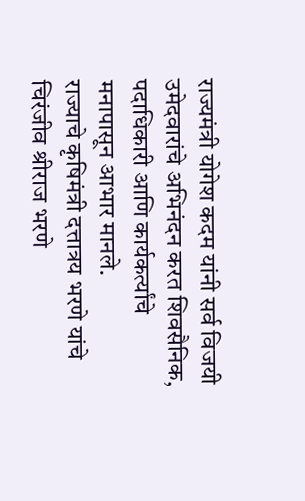राज्यमंत्री योगेश कदम यांनी सर्व विजयी उमेदवारांचे अभिनंदन करत शिवसैनिक, पदाधिकारी आणि कार्यकर्त्यांचे मनापासून आभार मानले.
राज्याचे कृषिमंत्री दत्तात्रय भरणे यांचे चिरंजीव श्रीराज भरणे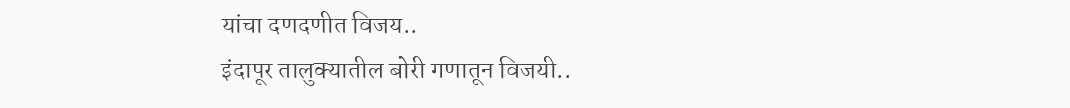यांचा दणदणीत विजय..
इंदापूर तालुक्यातील बोरी गणातून विजयी..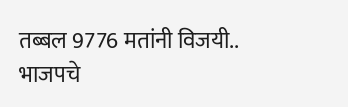तब्बल 9776 मतांनी विजयी..
भाजपचे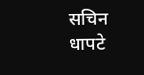सचिन धापटे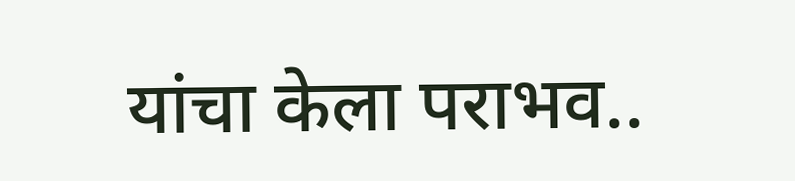यांचा केला पराभव..